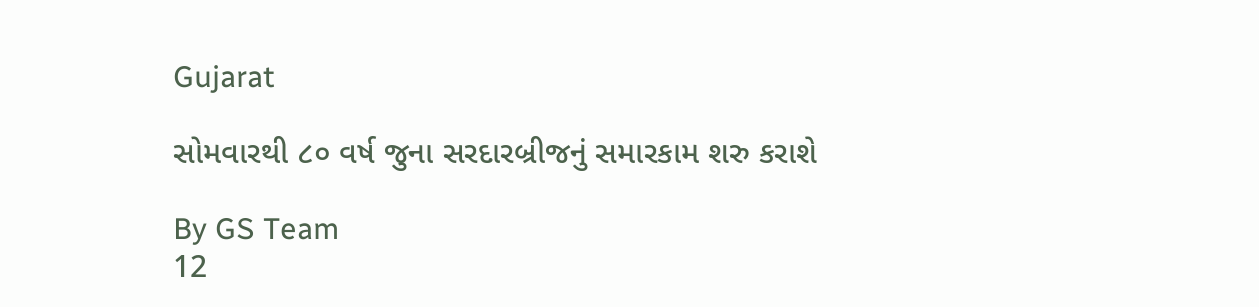Gujarat

સોમવારથી ૮૦ વર્ષ જુના સરદારબ્રીજનું સમારકામ શરુ કરાશે

By GS Team
12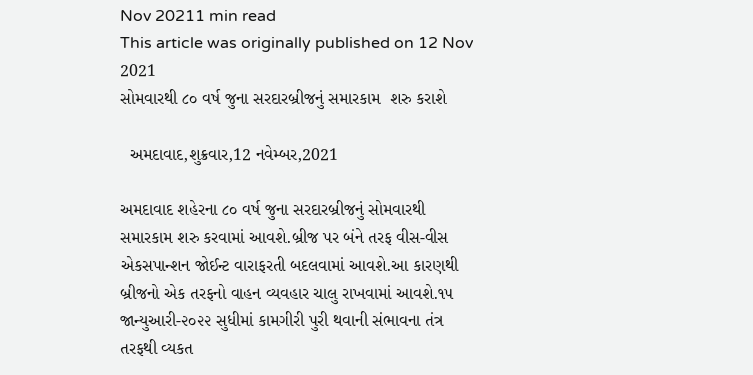Nov 20211 min read
This article was originally published on 12 Nov 2021
સોમવારથી ૮૦ વર્ષ જુના સરદારબ્રીજનું સમારકામ  શરુ કરાશે

  અમદાવાદ,શુક્રવાર,12 નવેમ્બર,2021

અમદાવાદ શહેરના ૮૦ વર્ષ જુના સરદારબ્રીજનું સોમવારથી સમારકામ શરુ કરવામાં આવશે.બ્રીજ પર બંને તરફ વીસ-વીસ એકસપાન્શન જોઈન્ટ વારાફરતી બદલવામાં આવશે.આ કારણથી બ્રીજનો એક તરફનો વાહન વ્યવહાર ચાલુ રાખવામાં આવશે.૧૫ જાન્યુઆરી-૨૦૨૨ સુધીમાં કામગીરી પુરી થવાની સંભાવના તંત્ર તરફથી વ્યકત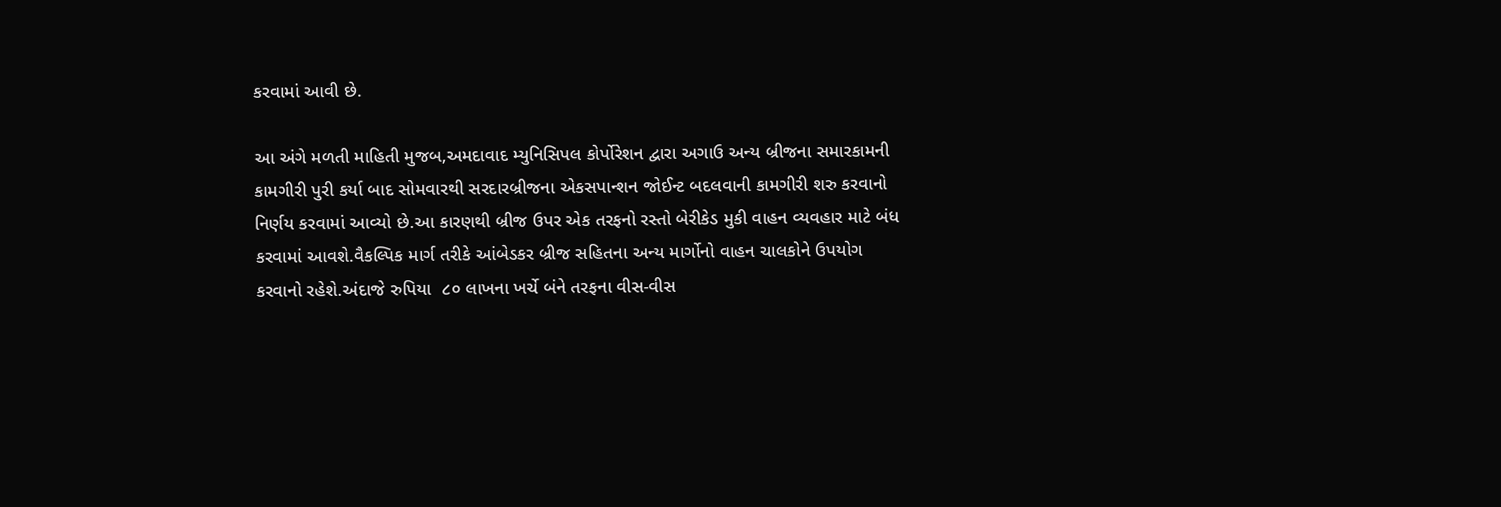કરવામાં આવી છે.

આ અંગે મળતી માહિતી મુજબ,અમદાવાદ મ્યુનિસિપલ કોર્પોરેશન દ્વારા અગાઉ અન્ય બ્રીજના સમારકામની કામગીરી પુરી કર્યા બાદ સોમવારથી સરદારબ્રીજના એકસપાન્શન જોઈન્ટ બદલવાની કામગીરી શરુ કરવાનો નિર્ણય કરવામાં આવ્યો છે.આ કારણથી બ્રીજ ઉપર એક તરફનો રસ્તો બેરીકેડ મુકી વાહન વ્યવહાર માટે બંધ કરવામાં આવશે.વૈકલ્પિક માર્ગ તરીકે આંબેડકર બ્રીજ સહિતના અન્ય માર્ગોનો વાહન ચાલકોને ઉપયોગ કરવાનો રહેશે.અંદાજે રુપિયા  ૮૦ લાખના ખર્ચે બંને તરફના વીસ-વીસ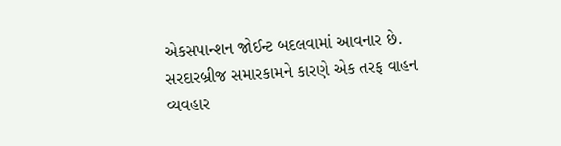એકસપાન્શન જોઈન્ટ બદલવામાં આવનાર છે. સરદારબ્રીજ સમારકામને કારણે એક તરફ વાહન વ્યવહાર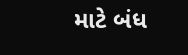માટે બંધ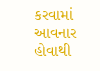કરવામાં આવનાર હોવાથી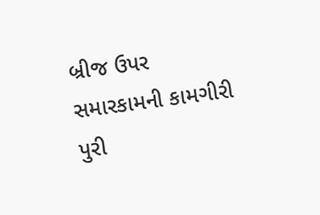બ્રીજ ઉપર સમારકામની કામગીરી પુરી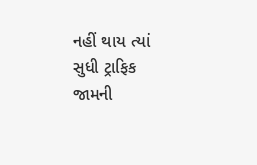નહીં થાય ત્યાં સુધી ટ્રાફિક જામની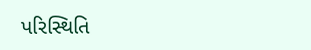પરિસ્થિતિ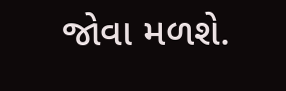જોવા મળશે.